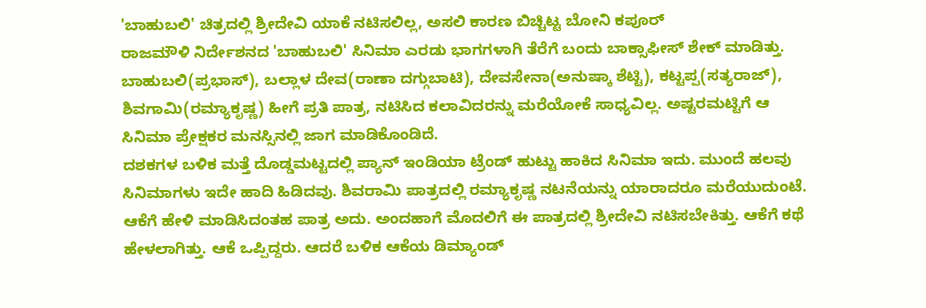'ಬಾಹುಬಲಿ' ಚಿತ್ರದಲ್ಲಿ ಶ್ರೀದೇವಿ ಯಾಕೆ ನಟಿಸಲಿಲ್ಲ, ಅಸಲಿ ಕಾರಣ ಬಿಚ್ಚಿಟ್ಟ ಬೋನಿ ಕಪೂರ್
ರಾಜಮೌಳಿ ನಿರ್ದೇಶನದ 'ಬಾಹುಬಲಿ' ಸಿನಿಮಾ ಎರಡು ಭಾಗಗಳಾಗಿ ತೆರೆಗೆ ಬಂದು ಬಾಕ್ಸಾಫೀಸ್ ಶೇಕ್ ಮಾಡಿತ್ತು. ಬಾಹುಬಲಿ(ಪ್ರಭಾಸ್), ಬಲ್ಲಾಳ ದೇವ(ರಾಣಾ ದಗ್ಗುಬಾಟಿ), ದೇವಸೇನಾ(ಅನುಷ್ಕಾ ಶೆಟ್ಟಿ), ಕಟ್ಟಪ್ಪ(ಸತ್ಯರಾಜ್), ಶಿವಗಾಮಿ(ರಮ್ಯಾಕೃಷ್ಣ) ಹೀಗೆ ಪ್ರತಿ ಪಾತ್ರ, ನಟಿಸಿದ ಕಲಾವಿದರನ್ನು ಮರೆಯೋಕೆ ಸಾಧ್ಯವಿಲ್ಲ. ಅಷ್ಟರಮಟ್ಟಿಗೆ ಆ ಸಿನಿಮಾ ಪ್ರೇಕ್ಷಕರ ಮನಸ್ಸಿನಲ್ಲಿ ಜಾಗ ಮಾಡಿಕೊಂಡಿದೆ.
ದಶಕಗಳ ಬಳಿಕ ಮತ್ತೆ ದೊಡ್ಡಮಟ್ಟದಲ್ಲಿ ಪ್ಯಾನ್ ಇಂಡಿಯಾ ಟ್ರೆಂಡ್ ಹುಟ್ಟು ಹಾಕಿದ ಸಿನಿಮಾ ಇದು. ಮುಂದೆ ಹಲವು ಸಿನಿಮಾಗಳು ಇದೇ ಹಾದಿ ಹಿಡಿದವು. ಶಿವರಾಮಿ ಪಾತ್ರದಲ್ಲಿ ರಮ್ಯಾಕೃಷ್ಣ ನಟನೆಯನ್ನು ಯಾರಾದರೂ ಮರೆಯುದುಂಟೆ. ಆಕೆಗೆ ಹೇಳಿ ಮಾಡಿಸಿದಂತಹ ಪಾತ್ರ ಅದು. ಅಂದಹಾಗೆ ಮೊದಲಿಗೆ ಈ ಪಾತ್ರದಲ್ಲಿ ಶ್ರೀದೇವಿ ನಟಿಸಬೇಕಿತ್ತು. ಆಕೆಗೆ ಕಥೆ ಹೇಳಲಾಗಿತ್ತು. ಆಕೆ ಒಪ್ಪಿದ್ದರು. ಆದರೆ ಬಳಿಕ ಆಕೆಯ ಡಿಮ್ಯಾಂಡ್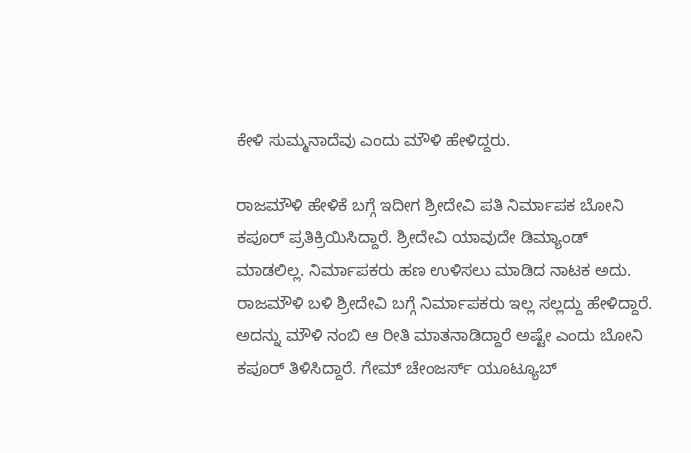ಕೇಳಿ ಸುಮ್ಮನಾದೆವು ಎಂದು ಮೌಳಿ ಹೇಳಿದ್ದರು.

ರಾಜಮೌಳಿ ಹೇಳಿಕೆ ಬಗ್ಗೆ ಇದೀಗ ಶ್ರೀದೇವಿ ಪತಿ ನಿರ್ಮಾಪಕ ಬೋನಿ ಕಪೂರ್ ಪ್ರತಿಕ್ರಿಯಿಸಿದ್ದಾರೆ. ಶ್ರೀದೇವಿ ಯಾವುದೇ ಡಿಮ್ಯಾಂಡ್ ಮಾಡಲಿಲ್ಲ. ನಿರ್ಮಾಪಕರು ಹಣ ಉಳಿಸಲು ಮಾಡಿದ ನಾಟಕ ಅದು. ರಾಜಮೌಳಿ ಬಳಿ ಶ್ರೀದೇವಿ ಬಗ್ಗೆ ನಿರ್ಮಾಪಕರು ಇಲ್ಲ ಸಲ್ಲದ್ದು ಹೇಳಿದ್ದಾರೆ. ಅದನ್ನು ಮೌಳಿ ನಂಬಿ ಆ ರೀತಿ ಮಾತನಾಡಿದ್ದಾರೆ ಅಷ್ಟೇ ಎಂದು ಬೋನಿ ಕಪೂರ್ ತಿಳಿಸಿದ್ದಾರೆ. ಗೇಮ್ ಚೇಂಜರ್ಸ್ ಯೂಟ್ಯೂಬ್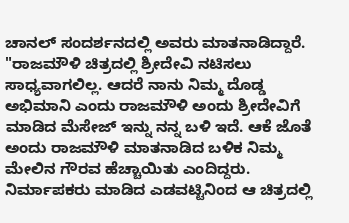ಚಾನಲ್ ಸಂದರ್ಶನದಲ್ಲಿ ಅವರು ಮಾತನಾಡಿದ್ದಾರೆ.
"ರಾಜಮೌಳಿ ಚಿತ್ರದಲ್ಲಿ ಶ್ರೀದೇವಿ ನಟಿಸಲು ಸಾಧ್ಯವಾಗಲಿಲ್ಲ. ಆದರೆ ನಾನು ನಿಮ್ಮ ದೊಡ್ಡ ಅಭಿಮಾನಿ ಎಂದು ರಾಜಮೌಳಿ ಅಂದು ಶ್ರೀದೇವಿಗೆ ಮಾಡಿದ ಮೆಸೇಜ್ ಇನ್ನು ನನ್ನ ಬಳಿ ಇದೆ. ಆಕೆ ಜೊತೆ ಅಂದು ರಾಜಮೌಳಿ ಮಾತನಾಡಿದ ಬಳಿಕ ನಿಮ್ಮ ಮೇಲಿನ ಗೌರವ ಹೆಚ್ಚಾಯಿತು ಎಂದಿದ್ದರು. ನಿರ್ಮಾಪಕರು ಮಾಡಿದ ಎಡವಟ್ಟಿನಿಂದ ಆ ಚಿತ್ರದಲ್ಲಿ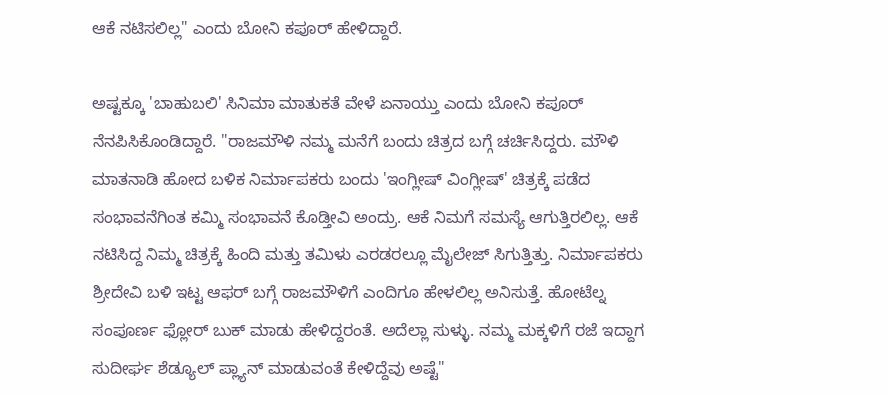ಆಕೆ ನಟಿಸಲಿಲ್ಲ" ಎಂದು ಬೋನಿ ಕಪೂರ್ ಹೇಳಿದ್ದಾರೆ.

ಅಷ್ಟಕ್ಕೂ 'ಬಾಹುಬಲಿ' ಸಿನಿಮಾ ಮಾತುಕತೆ ವೇಳೆ ಏನಾಯ್ತು ಎಂದು ಬೋನಿ ಕಪೂರ್ ನೆನಪಿಸಿಕೊಂಡಿದ್ದಾರೆ. "ರಾಜಮೌಳಿ ನಮ್ಮ ಮನೆಗೆ ಬಂದು ಚಿತ್ರದ ಬಗ್ಗೆ ಚರ್ಚಿಸಿದ್ದರು. ಮೌಳಿ ಮಾತನಾಡಿ ಹೋದ ಬಳಿಕ ನಿರ್ಮಾಪಕರು ಬಂದು 'ಇಂಗ್ಲೀಷ್ ವಿಂಗ್ಲೀಷ್' ಚಿತ್ರಕ್ಕೆ ಪಡೆದ ಸಂಭಾವನೆಗಿಂತ ಕಮ್ಮಿ ಸಂಭಾವನೆ ಕೊಡ್ತೀವಿ ಅಂದ್ರು. ಆಕೆ ನಿಮಗೆ ಸಮಸ್ಯೆ ಆಗುತ್ತಿರಲಿಲ್ಲ. ಆಕೆ ನಟಿಸಿದ್ದ ನಿಮ್ಮ ಚಿತ್ರಕ್ಕೆ ಹಿಂದಿ ಮತ್ತು ತಮಿಳು ಎರಡರಲ್ಲೂ ಮೈಲೇಜ್ ಸಿಗುತ್ತಿತ್ತು. ನಿರ್ಮಾಪಕರು ಶ್ರೀದೇವಿ ಬಳಿ ಇಟ್ಟ ಆಫರ್ ಬಗ್ಗೆ ರಾಜಮೌಳಿಗೆ ಎಂದಿಗೂ ಹೇಳಲಿಲ್ಲ ಅನಿಸುತ್ತೆ. ಹೋಟೆಲ್ನ ಸಂಪೂರ್ಣ ಫ್ಲೋರ್ ಬುಕ್ ಮಾಡು ಹೇಳಿದ್ದರಂತೆ. ಅದೆಲ್ಲಾ ಸುಳ್ಳು. ನಮ್ಮ ಮಕ್ಕಳಿಗೆ ರಜೆ ಇದ್ದಾಗ ಸುದೀರ್ಘ ಶೆಡ್ಯೂಲ್ ಪ್ಲ್ಯಾನ್ ಮಾಡುವಂತೆ ಕೇಳಿದ್ದೆವು ಅಷ್ಟೆ"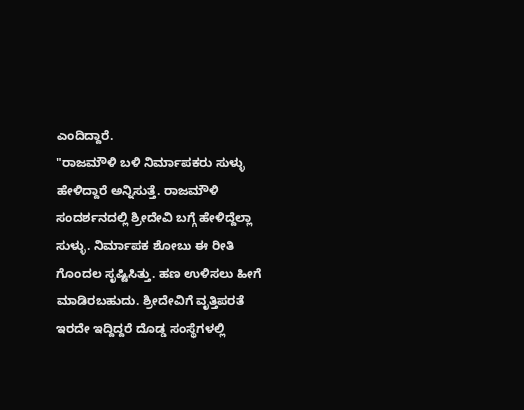ಎಂದಿದ್ದಾರೆ.
"ರಾಜಮೌಳಿ ಬಳಿ ನಿರ್ಮಾಪಕರು ಸುಳ್ಳು ಹೇಳಿದ್ದಾರೆ ಅನ್ನಿಸುತ್ತೆ. ರಾಜಮೌಳಿ ಸಂದರ್ಶನದಲ್ಲಿ ಶ್ರೀದೇವಿ ಬಗ್ಗೆ ಹೇಳಿದ್ದೆಲ್ಲಾ ಸುಳ್ಳು. ನಿರ್ಮಾಪಕ ಶೋಬು ಈ ರೀತಿ ಗೊಂದಲ ಸೃಷ್ಟಿಸಿತ್ತು. ಹಣ ಉಳಿಸಲು ಹೀಗೆ ಮಾಡಿರಬಹುದು. ಶ್ರೀದೇವಿಗೆ ವೃತ್ತಿಪರತೆ ಇರದೇ ಇದ್ದಿದ್ದರೆ ದೊಡ್ಡ ಸಂಸ್ಥೆಗಳಲ್ಲಿ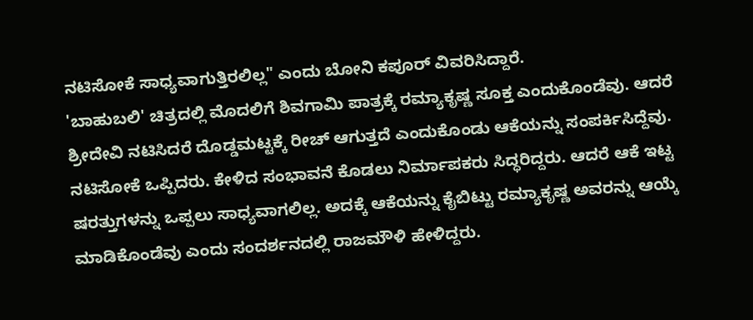ನಟಿಸೋಕೆ ಸಾಧ್ಯವಾಗುತ್ತಿರಲಿಲ್ಲ" ಎಂದು ಬೋನಿ ಕಪೂರ್ ವಿವರಿಸಿದ್ದಾರೆ.
'ಬಾಹುಬಲಿ' ಚಿತ್ರದಲ್ಲಿ ಮೊದಲಿಗೆ ಶಿವಗಾಮಿ ಪಾತ್ರಕ್ಕೆ ರಮ್ಯಾಕೃಷ್ಣ ಸೂಕ್ತ ಎಂದುಕೊಂಡೆವು. ಆದರೆ ಶ್ರೀದೇವಿ ನಟಿಸಿದರೆ ದೊಡ್ಡಮಟ್ಟಕ್ಕೆ ರೀಚ್ ಆಗುತ್ತದೆ ಎಂದುಕೊಂಡು ಆಕೆಯನ್ನು ಸಂಪರ್ಕಿಸಿದ್ದೆವು. ನಟಿಸೋಕೆ ಒಪ್ಪಿದರು. ಕೇಳಿದ ಸಂಭಾವನೆ ಕೊಡಲು ನಿರ್ಮಾಪಕರು ಸಿದ್ಧರಿದ್ದರು. ಆದರೆ ಆಕೆ ಇಟ್ಟ ಷರತ್ತುಗಳನ್ನು ಒಪ್ಪಲು ಸಾಧ್ಯವಾಗಲಿಲ್ಲ. ಅದಕ್ಕೆ ಆಕೆಯನ್ನು ಕೈಬಿಟ್ಟು ರಮ್ಯಾಕೃಷ್ಣ ಅವರನ್ನು ಆಯ್ಕೆ ಮಾಡಿಕೊಂಡೆವು ಎಂದು ಸಂದರ್ಶನದಲ್ಲಿ ರಾಜಮೌಳಿ ಹೇಳಿದ್ದರು.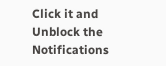Click it and Unblock the Notifications